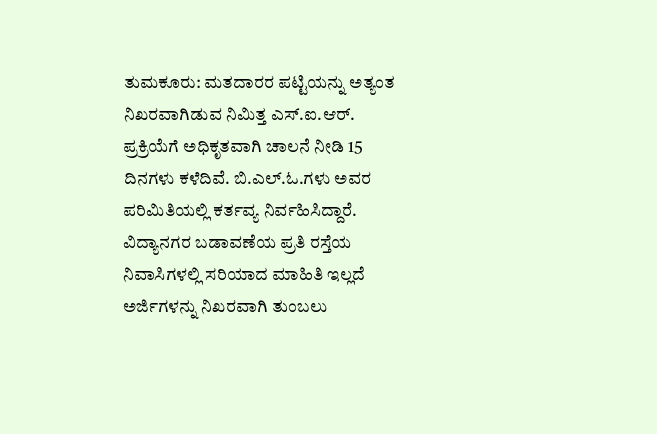ತುಮಕೂರು: ಮತದಾರರ ಪಟ್ಟಿಯನ್ನು ಅತ್ಯಂತ ನಿಖರವಾಗಿಡುವ ನಿಮಿತ್ತ ಎಸ್.ಐ.ಆರ್. ಪ್ರಕ್ರಿಯೆಗೆ ಅಧಿಕೃತವಾಗಿ ಚಾಲನೆ ನೀಡಿ 15 ದಿನಗಳು ಕಳೆದಿವೆ. ಬಿ.ಎಲ್.ಓ.ಗಳು ಅವರ ಪರಿಮಿತಿಯಲ್ಲಿ ಕರ್ತವ್ಯ ನಿರ್ವಹಿಸಿದ್ದಾರೆ.
ವಿದ್ಯಾನಗರ ಬಡಾವಣೆಯ ಪ್ರತಿ ರಸ್ತೆಯ ನಿವಾಸಿಗಳಲ್ಲಿ ಸರಿಯಾದ ಮಾಹಿತಿ ಇಲ್ಲದೆ ಅರ್ಜಿಗಳನ್ನು ನಿಖರವಾಗಿ ತುಂಬಲು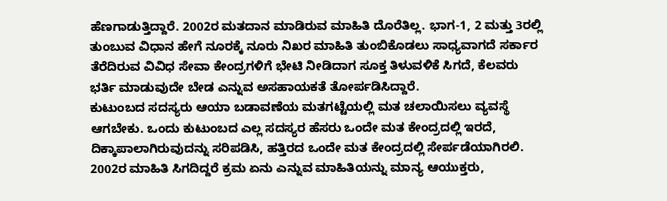ಹೆಣಗಾಡುತ್ತಿದ್ದಾರೆ. 2002ರ ಮತದಾನ ಮಾಡಿರುವ ಮಾಹಿತಿ ದೊರೆತಿಲ್ಲ. ಭಾಗ-1, 2 ಮತ್ತು 3ರಲ್ಲಿ ತುಂಬುವ ವಿಧಾನ ಹೇಗೆ ನೂರಕ್ಕೆ ನೂರು ನಿಖರ ಮಾಹಿತಿ ತುಂಬಿಕೊಡಲು ಸಾಧ್ಯವಾಗದೆ ಸರ್ಕಾರ ತೆರೆದಿರುವ ವಿವಿಧ ಸೇವಾ ಕೇಂದ್ರಗಳಿಗೆ ಭೇಟಿ ನೀಡಿದಾಗ ಸೂಕ್ತ ತಿಳುವಳಿಕೆ ಸಿಗದೆ, ಕೆಲವರು ಭರ್ತಿ ಮಾಡುವುದೇ ಬೇಡ ಎನ್ನುವ ಅಸಹಾಯಕತೆ ತೋರ್ಪಡಿಸಿದ್ದಾರೆ.
ಕುಟುಂಬದ ಸದಸ್ಯರು ಆಯಾ ಬಡಾವಣೆಯ ಮತಗಟ್ಟೆಯಲ್ಲಿ ಮತ ಚಲಾಯಿಸಲು ವ್ಯವಸ್ಥೆ ಆಗಬೇಕು. ಒಂದು ಕುಟುಂಬದ ಎಲ್ಲ ಸದಸ್ಯರ ಹೆಸರು ಒಂದೇ ಮತ ಕೇಂದ್ರದಲ್ಲಿ ಇರದೆ, ದಿಕ್ಕಾಪಾಲಾಗಿರುವುದನ್ನು ಸರಿಪಡಿಸಿ, ಹತ್ತಿರದ ಒಂದೇ ಮತ ಕೇಂದ್ರದಲ್ಲಿ ಸೇರ್ಪಡೆಯಾಗಿರಲಿ.
2002ರ ಮಾಹಿತಿ ಸಿಗದಿದ್ದರೆ ಕ್ರಮ ಏನು ಎನ್ನುವ ಮಾಹಿತಿಯನ್ನು ಮಾನ್ಯ ಆಯುಕ್ತರು,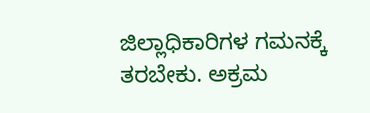ಜಿಲ್ಲಾಧಿಕಾರಿಗಳ ಗಮನಕ್ಕೆ ತರಬೇಕು. ಅಕ್ರಮ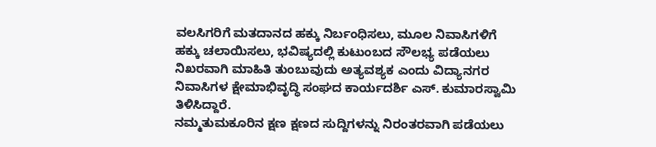ವಲಸಿಗರಿಗೆ ಮತದಾನದ ಹಕ್ಕು ನಿರ್ಬಂಧಿಸಲು, ಮೂಲ ನಿವಾಸಿಗಳಿಗೆ ಹಕ್ಕು ಚಲಾಯಿಸಲು, ಭವಿಷ್ಯದಲ್ಲಿ ಕುಟುಂಬದ ಸೌಲಭ್ಯ ಪಡೆಯಲು ನಿಖರವಾಗಿ ಮಾಹಿತಿ ತುಂಬುವುದು ಅತ್ಯವಶ್ಯಕ ಎಂದು ವಿದ್ಯಾನಗರ ನಿವಾಸಿಗಳ ಕ್ಷೇಮಾಭಿವೃದ್ಧಿ ಸಂಘದ ಕಾರ್ಯದರ್ಶಿ ಎಸ್. ಕುಮಾರಸ್ವಾಮಿ ತಿಳಿಸಿದ್ದಾರೆ.
ನಮ್ಮತುಮಕೂರಿನ ಕ್ಷಣ ಕ್ಷಣದ ಸುದ್ದಿಗಳನ್ನು ನಿರಂತರವಾಗಿ ಪಡೆಯಲು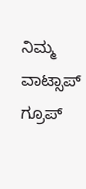ನಿಮ್ಮ ವಾಟ್ಸಾಪ್ ಗ್ರೂಪ್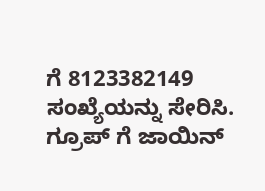ಗೆ 8123382149 ಸಂಖ್ಯೆಯನ್ನು ಸೇರಿಸಿ.
ಗ್ರೂಪ್ ಗೆ ಜಾಯಿನ್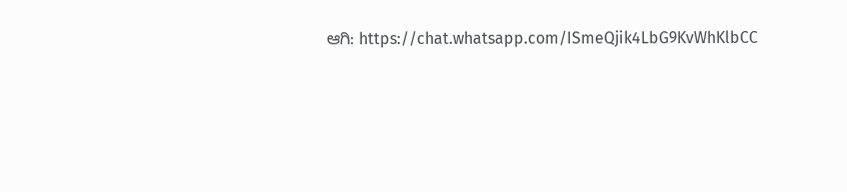ಆಗಿ: https://chat.whatsapp.com/ISmeQjik4LbG9KvWhKlbCC